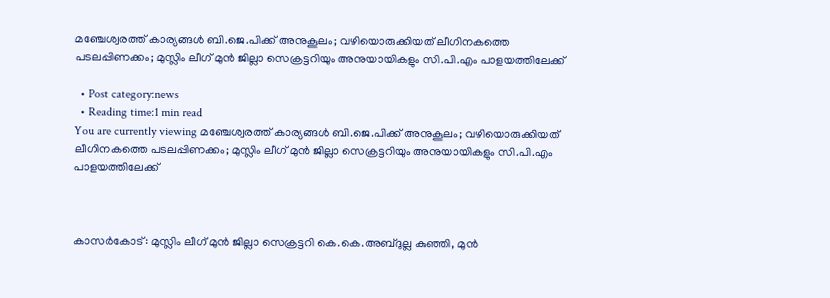മഞ്ചേശ്വരത്ത് കാര്യങ്ങൾ ബി.ജെ.പിക്ക് അനുകൂലം; വഴിയൊരുക്കിയത് ലീഗിനകത്തെ പടലപ്പിണക്കം; മുസ്ലിം ലീഗ് മുന്‍ ജില്ലാ സെക്രട്ടറിയും അനുയായികളും സി.പി.എം പാളയത്തിലേക്ക്

  • Post category:news
  • Reading time:1 min read
You are currently viewing മഞ്ചേശ്വരത്ത് കാര്യങ്ങൾ ബി.ജെ.പിക്ക് അനുകൂലം; വഴിയൊരുക്കിയത് ലീഗിനകത്തെ പടലപ്പിണക്കം; മുസ്ലിം ലീഗ് മുന്‍ ജില്ലാ സെക്രട്ടറിയും അനുയായികളും സി.പി.എം പാളയത്തിലേക്ക്



കാസര്‍കോട്: മുസ്ലിം ലീഗ് മുന്‍ ജില്ലാ സെക്രട്ടറി കെ.കെ.അബ്ദുല്ല കുഞ്ഞി, മുന്‍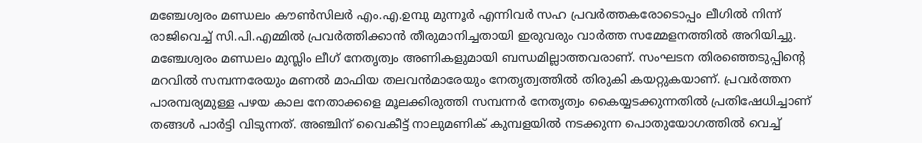മഞ്ചേശ്വരം മണ്ഡലം കൗണ്‍സിലര്‍ എം.എ.ഉമ്പു മുന്നൂര്‍ എന്നിവര്‍ സഹ പ്രവര്‍ത്തകരോടൊപ്പം ലീഗില്‍ നിന്ന് രാജിവെച്ച് സി.പി.എമ്മില്‍ പ്രവര്‍ത്തിക്കാന്‍ തീരുമാനിച്ചതായി ഇരുവരും വാര്‍ത്ത സമ്മേളനത്തില്‍ അറിയിച്ചു. മഞ്ചേശ്വരം മണ്ഡലം മുസ്ലിം ലീഗ് നേതൃത്വം അണികളുമായി ബന്ധമില്ലാത്തവരാണ്. സംഘടന തിരഞ്ഞെടുപ്പിന്റെ മറവില്‍ സമ്പന്നരേയും മണല്‍ മാഫിയ തലവന്‍മാരേയും നേതൃത്വത്തില്‍ തിരുകി കയറ്റുകയാണ്. പ്രവര്‍ത്തന പാരമ്പര്യമുള്ള പഴയ കാല നേതാക്കളെ മൂലക്കിരുത്തി സമ്പന്നര്‍ നേതൃത്വം കൈയ്യടക്കുന്നതില്‍ പ്രതിഷേധിച്ചാണ് തങ്ങള്‍ പാര്‍ട്ടി വിടുന്നത്. അഞ്ചിന് വൈകീട്ട് നാലുമണിക് കുമ്പളയില്‍ നടക്കുന്ന പൊതുയോഗത്തില്‍ വെച്ച്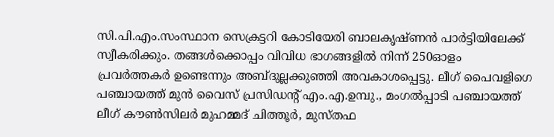സി.പി.എം.സംസ്ഥാന സെക്രട്ടറി കോടിയേരി ബാലകൃഷ്ണന്‍ പാര്‍ട്ടിയിലേക്ക് സ്വീകരിക്കും. തങ്ങള്‍ക്കൊപ്പം വിവിധ ഭാഗങ്ങളില്‍ നിന്ന് 250ഓളം പ്രവര്‍ത്തകര്‍ ഉണ്ടെന്നും അബ്ദുല്ലക്കുഞ്ഞി അവകാശപ്പെട്ടു. ലീഗ് പൈവളിഗെ പഞ്ചായത്ത് മുന്‍ വൈസ് പ്രസിഡന്റ് എം.എ.ഉമ്പു., മംഗല്‍പ്പാടി പഞ്ചായത്ത് ലീഗ് കൗണ്‍സിലര്‍ മുഹമ്മദ് ചിത്തൂര്‍, മുസ്തഫ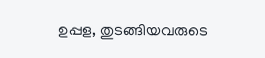ഉപ്പള, തുടങ്ങിയവരുടെ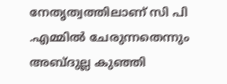നേതൃത്വത്തിലാണ് സി പി .എമ്മില്‍ ചേരുന്നതെന്നും അബ്ദുല്ല കുഞ്ഞി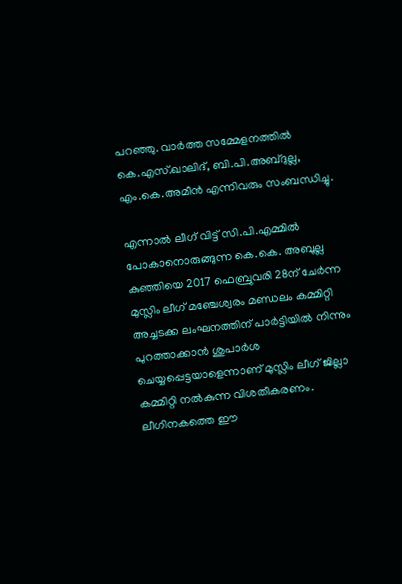പറഞ്ഞു. വാര്‍ത്ത സമ്മേളനത്തില്‍ കെ.എസ്.ഖാലിദ്, ബി.പി.അബ്ദുല്ല, എം.കെ.അമീന്‍ എന്നിവരും സംബന്ധിച്ചു.

എന്നാൽ ലീഗ് വിട്ട് സി.പി.എമ്മില്‍ പോകാനൊരുങ്ങുന്ന കെ.കെ. അബുല്ല കുഞ്ഞിയെ 2017 ഫെബ്രുവരി 28ന് ചേര്‍ന്ന മുസ്ലിം ലീഗ് മഞ്ചേശ്വരം മണ്ഡലം കമ്മിറ്റി അച്ചടക്ക ലംഘനത്തിന് പാര്‍ട്ടിയില്‍ നിന്നും പുറത്താക്കാന്‍ ശുപാര്‍ശ ചെയ്യപ്പെട്ടയാളെന്നാണ് മുസ്ലിം ലീഗ് ജില്ലാ കമ്മിറ്റി നൽകുന്ന വിശതീകരണം. ലീഗിനകത്തെ ഈ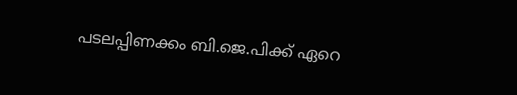പടലപ്പിണക്കം ബി.ജെ.പിക്ക് ഏറെ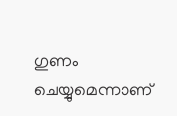ഗുണം ചെയ്യുമെന്നാണ്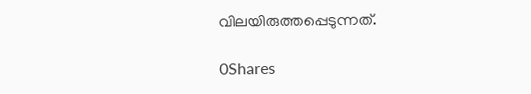വിലയിരുത്തപ്പെടുന്നത്.

0Shares